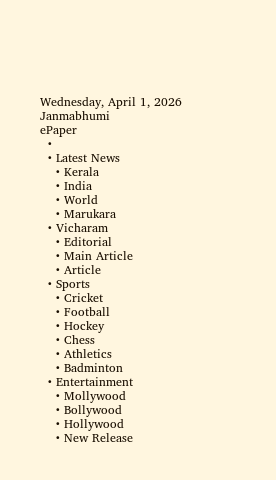Wednesday, April 1, 2026
Janmabhumi
ePaper
  •
  • Latest News
    • Kerala
    • India
    • World
    • Marukara
  • Vicharam
    • Editorial
    • Main Article
    • Article
  • Sports
    • Cricket
    • Football
    • Hockey
    • Chess
    • Athletics
    • Badminton
  • Entertainment
    • Mollywood
    • Bollywood
    • Hollywood
    • New Release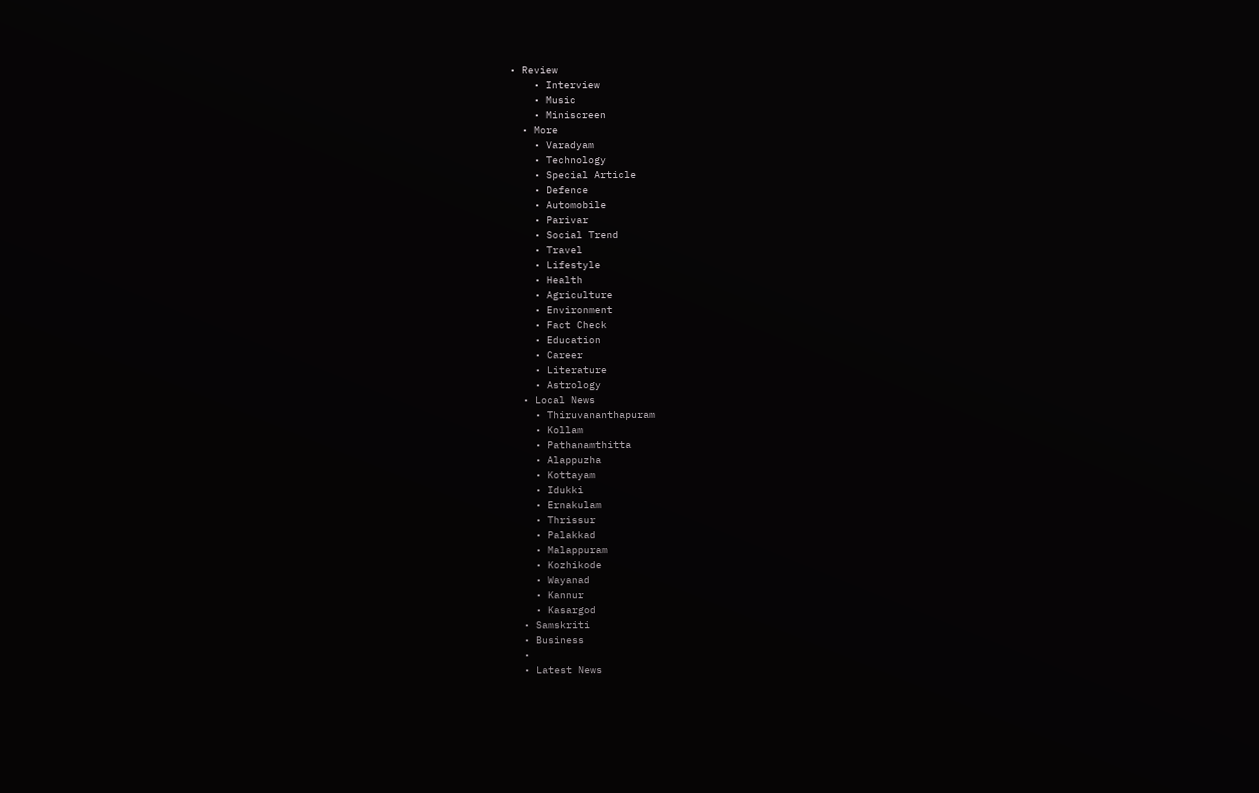• Review
    • Interview
    • Music
    • Miniscreen
  • More
    • Varadyam
    • Technology
    • Special Article
    • Defence
    • Automobile
    • Parivar
    • Social Trend
    • Travel
    • Lifestyle
    • Health
    • Agriculture
    • Environment
    • Fact Check
    • Education
    • Career
    • Literature
    • Astrology
  • Local News
    • Thiruvananthapuram
    • Kollam
    • Pathanamthitta
    • Alappuzha
    • Kottayam
    • Idukki
    • Ernakulam
    • Thrissur
    • Palakkad
    • Malappuram
    • Kozhikode
    • Wayanad
    • Kannur
    • Kasargod
  • Samskriti
  • Business
  •
  • Latest News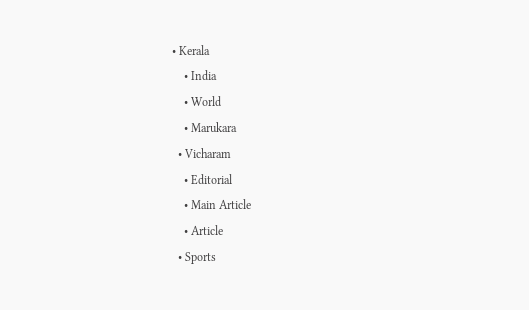• Kerala
    • India
    • World
    • Marukara
  • Vicharam
    • Editorial
    • Main Article
    • Article
  • Sports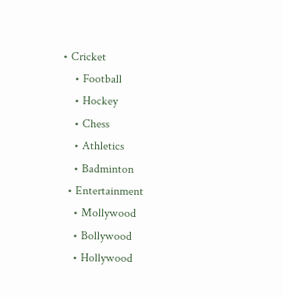• Cricket
    • Football
    • Hockey
    • Chess
    • Athletics
    • Badminton
  • Entertainment
    • Mollywood
    • Bollywood
    • Hollywood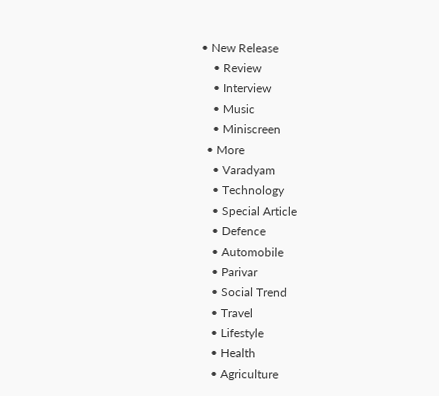• New Release
    • Review
    • Interview
    • Music
    • Miniscreen
  • More
    • Varadyam
    • Technology
    • Special Article
    • Defence
    • Automobile
    • Parivar
    • Social Trend
    • Travel
    • Lifestyle
    • Health
    • Agriculture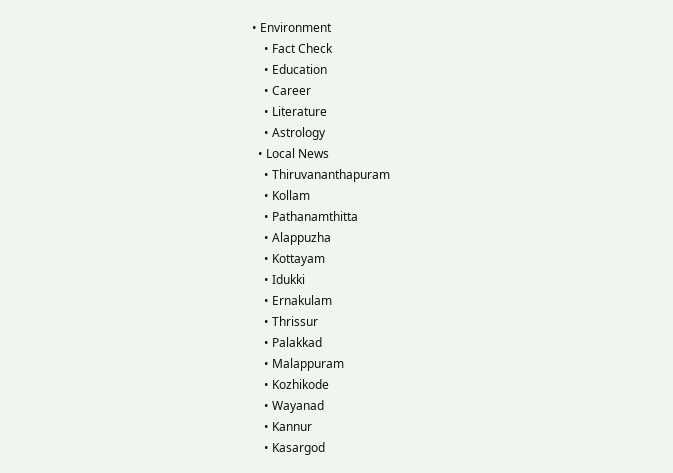• Environment
    • Fact Check
    • Education
    • Career
    • Literature
    • Astrology
  • Local News
    • Thiruvananthapuram
    • Kollam
    • Pathanamthitta
    • Alappuzha
    • Kottayam
    • Idukki
    • Ernakulam
    • Thrissur
    • Palakkad
    • Malappuram
    • Kozhikode
    • Wayanad
    • Kannur
    • Kasargod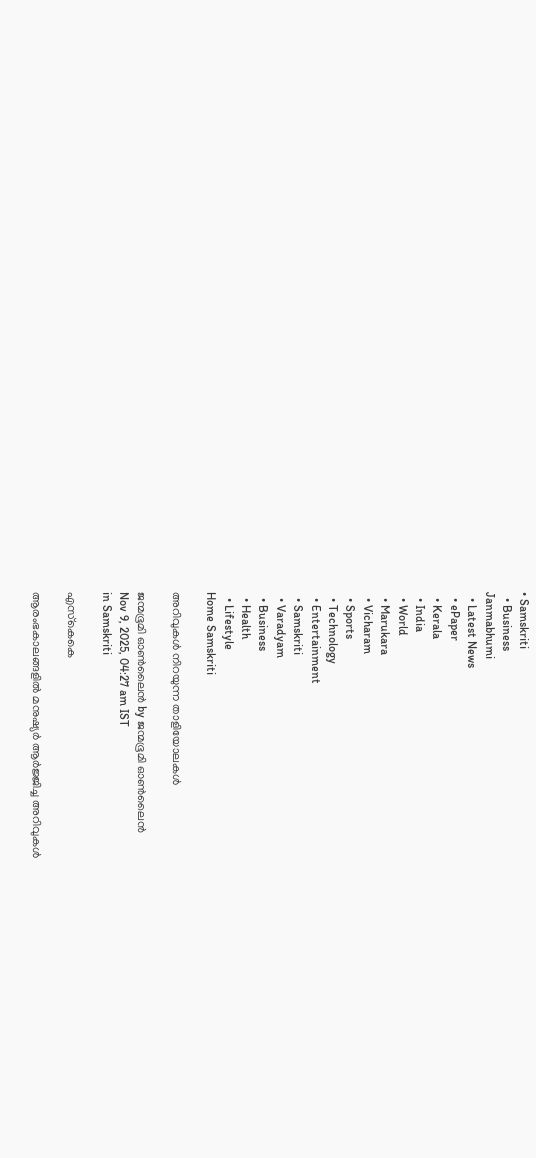• Samskriti
  • Business
Janmabhumi
  • Latest News
  • ePaper
  • Kerala
  • India
  • World
  • Marukara
  • Vicharam
  • Sports
  • Technology
  • Entertainment
  • Samskriti
  • Varadyam
  • Business
  • Health
  • Lifestyle
Home Samskriti

അറിവുകള്‍ നിറയുന്ന താളിയോലകള്‍

ജന്മഭൂമി ഓണ്‍ലൈന്‍ by ജന്മഭൂമി ഓണ്‍ലൈന്‍
Nov 9, 2025, 04:27 am IST
in Samskriti

എസ്‌കെകെ

ആരംഭകാലങ്ങളില്‍ മനുഷ്യര്‍ ആര്‍ജ്ജിച്ച അറിവുകള്‍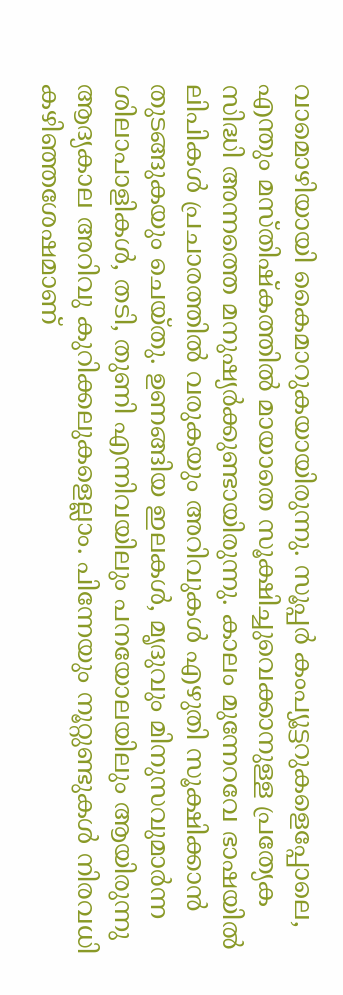വാമൊഴിയായി കൈമാറുകയായിരുന്നു. സൂപ്പര്‍ കംപ്യൂട്ടറുകളെപ്പോലെ, എന്തും മസ്തിഷ്‌കത്തില്‍ മായാതെ സൂക്ഷിച്ചുവെക്കാനുള്ള പ്രത്യേക സിദ്ധി അന്നത്തെ മനുഷ്യര്‍ക്കുണ്ടായിരുന്നു. കാലം മുന്നേറവേ ഭാഷയില്‍ ലിപികള്‍ പ്രചാരത്തില്‍ വരുകയും അറിവുകള്‍ എഴുതി സൂക്ഷിക്കാന്‍ തുടങ്ങുകയും ചെയ്തു. ഉണങ്ങിയ ഇലകള്‍, മൃദുവും മിനുസവുമാര്‍ന്ന ശിലാപാളികള്‍, തടി, തുണി എന്നിവയിലും പനയോലയിലും ആയിരുന്നു ആദ്യകാല അറിവു കുറിക്കലുകളെല്ലാം. പിന്നേയും നൂറ്റുണ്ടുകള്‍ നിരവധി കഴിഞ്ഞശേഷമാണ്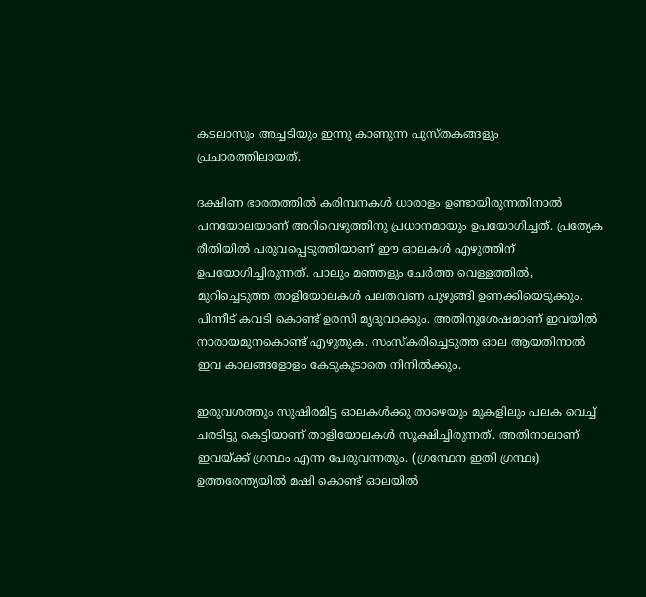കടലാസും അച്ചടിയും ഇന്നു കാണുന്ന പുസ്തകങ്ങളും പ്രചാരത്തിലായത്.

ദക്ഷിണ ഭാരതത്തില്‍ കരിമ്പനകള്‍ ധാരാളം ഉണ്ടായിരുന്നതിനാല്‍ പനയോലയാണ് അറിവെഴുത്തിനു പ്രധാനമായും ഉപയോഗിച്ചത്. പ്രത്യേക രീതിയില്‍ പരുവപ്പെടുത്തിയാണ് ഈ ഓലകള്‍ എഴുത്തിന് ഉപയോഗിച്ചിരുന്നത്. പാലും മഞ്ഞളും ചേര്‍ത്ത വെള്ളത്തില്‍, മുറിച്ചെടുത്ത താളിയോലകള്‍ പലതവണ പുഴുങ്ങി ഉണക്കിയെടുക്കും. പിന്നീട് കവടി കൊണ്ട് ഉരസി മൃദുവാക്കും. അതിനുശേഷമാണ് ഇവയില്‍ നാരായമുനകൊണ്ട് എഴുതുക. സംസ്‌കരിച്ചെടുത്ത ഓല ആയതിനാല്‍ ഇവ കാലങ്ങളോളം കേടുകൂടാതെ നിനില്‍ക്കും.

ഇരുവശത്തും സുഷിരമിട്ട ഓലകള്‍ക്കു താഴെയും മുകളിലും പലക വെച്ച് ചരടിട്ടു കെട്ടിയാണ് താളിയോലകള്‍ സൂക്ഷിച്ചിരുന്നത്. അതിനാലാണ് ഇവയ്‌ക്ക് ഗ്രന്ഥം എന്ന പേരുവന്നതും. (ഗ്രന്ഥേന ഇതി ഗ്രന്ഥഃ) ഉത്തരേന്ത്യയില്‍ മഷി കൊണ്ട് ഓലയില്‍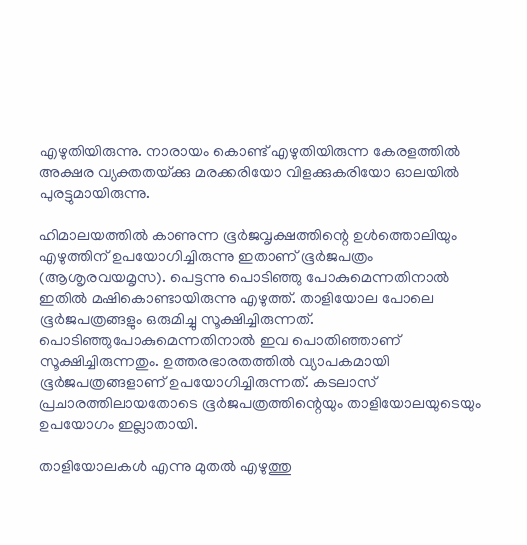എഴുതിയിരുന്നു. നാരായം കൊണ്ട് എഴുതിയിരുന്ന കേരളത്തില്‍ അക്ഷര വ്യക്തതയ്‌ക്കു മരക്കരിയോ വിളക്കുകരിയോ ഓലയില്‍ പുരട്ടുമായിരുന്നു.

ഹിമാലയത്തില്‍ കാണുന്ന ഭൂര്‍ജവൃക്ഷത്തിന്റെ ഉള്‍ത്തൊലിയും എഴുത്തിന് ഉപയോഗിച്ചിരുന്നു ഇതാണ് ഭൂര്‍ജപത്രം (ആശൃരവയമൃസ). പെട്ടന്നു പൊടിഞ്ഞു പോകുമെന്നതിനാല്‍ ഇതില്‍ മഷികൊണ്ടായിരുന്നു എഴുത്ത്. താളിയോല പോലെ ഭൂര്‍ജപത്രങ്ങളും ഒരുമിച്ചു സൂക്ഷിച്ചിരുന്നത്. പൊടിഞ്ഞുപോകുമെന്നതിനാല്‍ ഇവ പൊതിഞ്ഞാണ് സൂക്ഷിച്ചിരുന്നതും. ഉത്തരഭാരതത്തില്‍ വ്യാപകമായി ഭൂര്‍ജപത്രങ്ങളാണ് ഉപയോഗിച്ചിരുന്നത്. കടലാസ് പ്രചാരത്തിലായതോടെ ഭൂര്‍ജപത്രത്തിന്റെയും താളിയോലയുടെയും ഉപയോഗം ഇല്ലാതായി.

താളിയോലകള്‍ എന്നു മുതല്‍ എഴുത്തു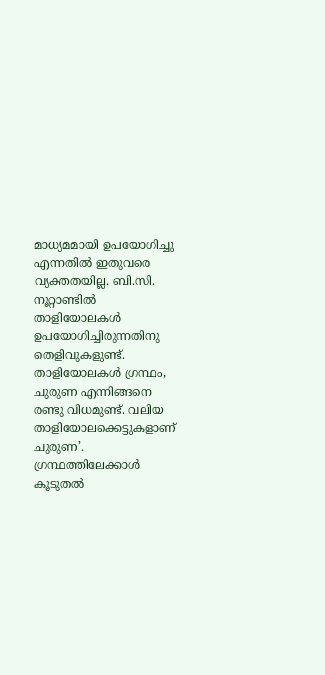മാധ്യമമായി ഉപയോഗിച്ചു എന്നതില്‍ ഇതുവരെ വ്യക്തതയില്ല. ബി.സി. നൂറ്റാണ്ടില്‍ താളിയോലകള്‍ ഉപയോഗിച്ചിരുന്നതിനു തെളിവുകളുണ്ട്. താളിയോലകള്‍ ഗ്രന്ഥം, ചുരുണ എന്നിങ്ങനെ രണ്ടു വിധമുണ്ട്. വലിയ താളിയോലക്കെട്ടുകളാണ് ചുരുണ’. ഗ്രന്ഥത്തിലേക്കാള്‍ കൂടുതല്‍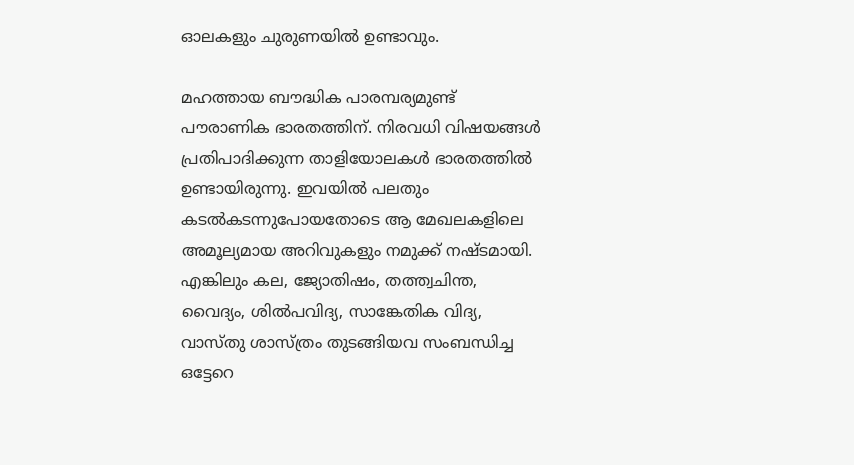ഓലകളും ചുരുണയില്‍ ഉണ്ടാവും.

മഹത്തായ ബൗദ്ധിക പാരമ്പര്യമുണ്ട് പൗരാണിക ഭാരതത്തിന്. നിരവധി വിഷയങ്ങള്‍ പ്രതിപാദിക്കുന്ന താളിയോലകള്‍ ഭാരതത്തില്‍ ഉണ്ടായിരുന്നു. ഇവയില്‍ പലതും കടല്‍കടന്നുപോയതോടെ ആ മേഖലകളിലെ അമൂല്യമായ അറിവുകളും നമുക്ക് നഷ്ടമായി. എങ്കിലും കല, ജ്യോതിഷം, തത്ത്വചിന്ത, വൈദ്യം, ശില്‍പവിദ്യ, സാങ്കേതിക വിദ്യ, വാസ്തു ശാസ്ത്രം തുടങ്ങിയവ സംബന്ധിച്ച ഒട്ടേറെ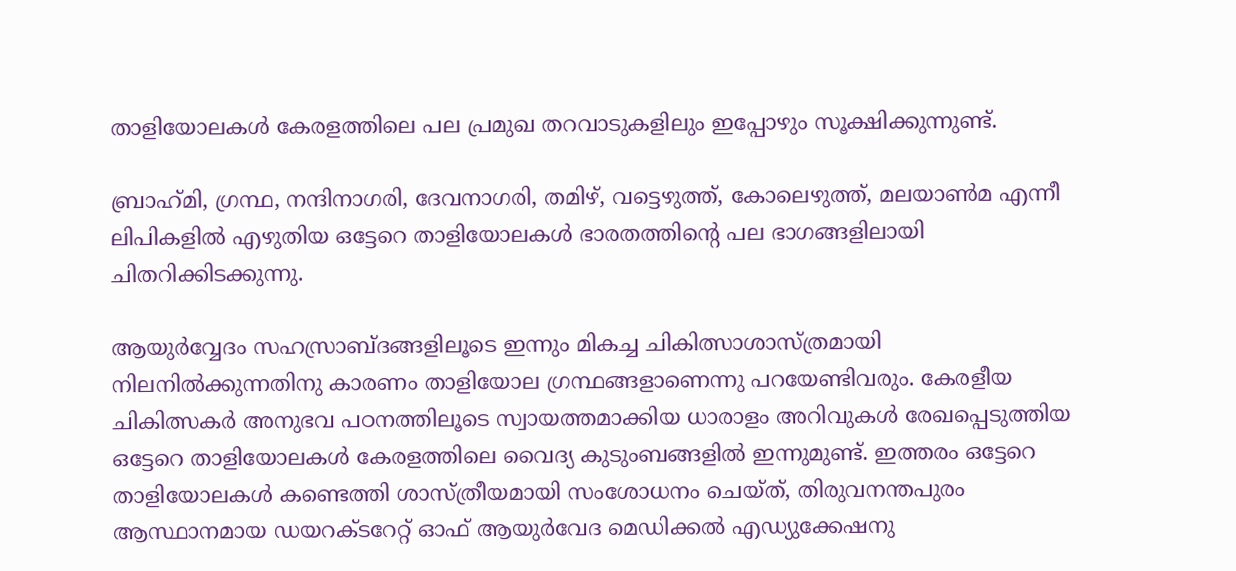താളിയോലകള്‍ കേരളത്തിലെ പല പ്രമുഖ തറവാടുകളിലും ഇപ്പോഴും സൂക്ഷിക്കുന്നുണ്ട്.

ബ്രാഹ്‌മി, ഗ്രന്ഥ, നന്ദിനാഗരി, ദേവനാഗരി, തമിഴ്, വട്ടെഴുത്ത്, കോലെഴുത്ത്, മലയാണ്‍മ എന്നീ ലിപികളില്‍ എഴുതിയ ഒട്ടേറെ താളിയോലകള്‍ ഭാരതത്തിന്റെ പല ഭാഗങ്ങളിലായി ചിതറിക്കിടക്കുന്നു.

ആയുര്‍വ്വേദം സഹസ്രാബ്ദങ്ങളിലൂടെ ഇന്നും മികച്ച ചികിത്സാശാസ്ത്രമായി നിലനില്‍ക്കുന്നതിനു കാരണം താളിയോല ഗ്രന്ഥങ്ങളാണെന്നു പറയേണ്ടിവരും. കേരളീയ ചികിത്സകര്‍ അനുഭവ പഠനത്തിലൂടെ സ്വായത്തമാക്കിയ ധാരാളം അറിവുകള്‍ രേഖപ്പെടുത്തിയ ഒട്ടേറെ താളിയോലകള്‍ കേരളത്തിലെ വൈദ്യ കുടുംബങ്ങളില്‍ ഇന്നുമുണ്ട്. ഇത്തരം ഒട്ടേറെ താളിയോലകള്‍ കണ്ടെത്തി ശാസ്ത്രീയമായി സംശോധനം ചെയ്ത്, തിരുവനന്തപുരം ആസ്ഥാനമായ ഡയറക്ടറേറ്റ് ഓഫ് ആയുര്‍വേദ മെഡിക്കല്‍ എഡ്യുക്കേഷനു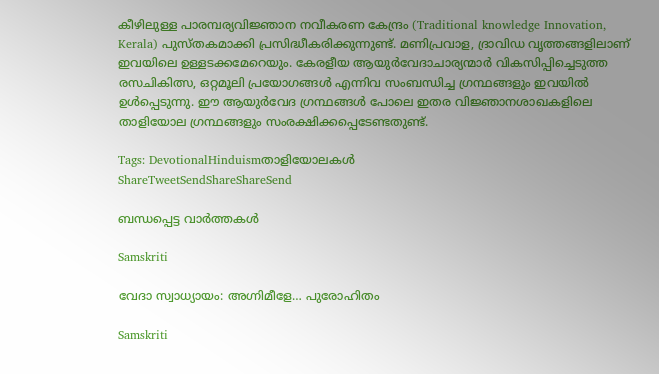കീഴിലുള്ള പാരമ്പര്യവിജ്ഞാന നവീകരണ കേന്ദ്രം (Traditional knowledge Innovation, Kerala) പുസ്തകമാക്കി പ്രസിദ്ധീകരിക്കുന്നുണ്ട്. മണിപ്രവാള, ദ്രാവിഡ വൃത്തങ്ങളിലാണ് ഇവയിലെ ഉള്ളടക്കമേറെയും. കേരളീയ ആയുര്‍വേദാചാര്യന്മാര്‍ വികസിപ്പിച്ചെടുത്ത രസചികിത്സ, ഒറ്റമൂലി പ്രയോഗങ്ങള്‍ എന്നിവ സംബന്ധിച്ച ഗ്രന്ഥങ്ങളും ഇവയില്‍ ഉള്‍പ്പെടുന്നു. ഈ ആയുര്‍വേദ ഗ്രന്ഥങ്ങള്‍ പോലെ ഇതര വിജ്ഞാനശാഖകളിലെ താളിയോല ഗ്രന്ഥങ്ങളും സംരക്ഷിക്കപ്പെടേണ്ടതുണ്ട്.

Tags: DevotionalHinduismതാളിയോലകള്‍
ShareTweetSendShareShareSend

ബന്ധപ്പെട്ട വാര്‍ത്തകള്‍

Samskriti

വേദാ സ്വാധ്യായം: അഗ്നിമീളേ… പുരോഹിതം

Samskriti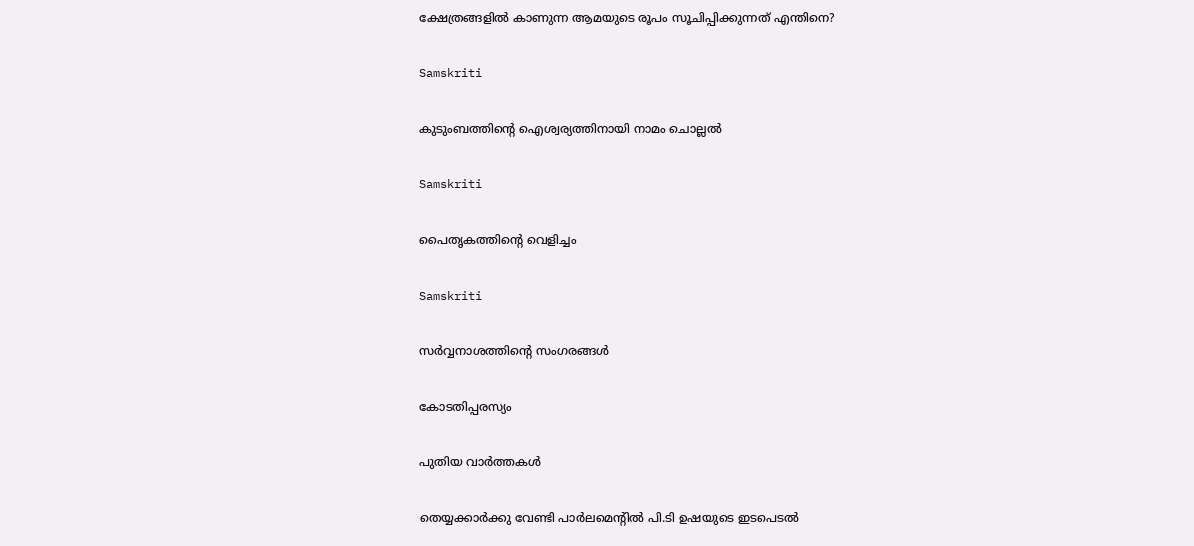ക്ഷേത്രങ്ങളിൽ കാണുന്ന ആമയുടെ രൂപം സൂചിപ്പിക്കുന്നത് എന്തിനെ?

Samskriti

കുടുംബത്തിന്റെ ഐശ്വര്യത്തിനായി നാമം ചൊല്ലൽ

Samskriti

പൈതൃകത്തിന്റെ വെളിച്ചം

Samskriti

സര്‍വ്വനാശത്തിന്റെ സംഗരങ്ങള്‍

കോടതിപ്പരസ്യം

പുതിയ വാര്‍ത്തകള്‍

തെയ്യക്കാര്‍ക്കു വേണ്ടി പാര്‍ലമെന്റില്‍ പി.ടി ഉഷയുടെ ഇടപെടല്‍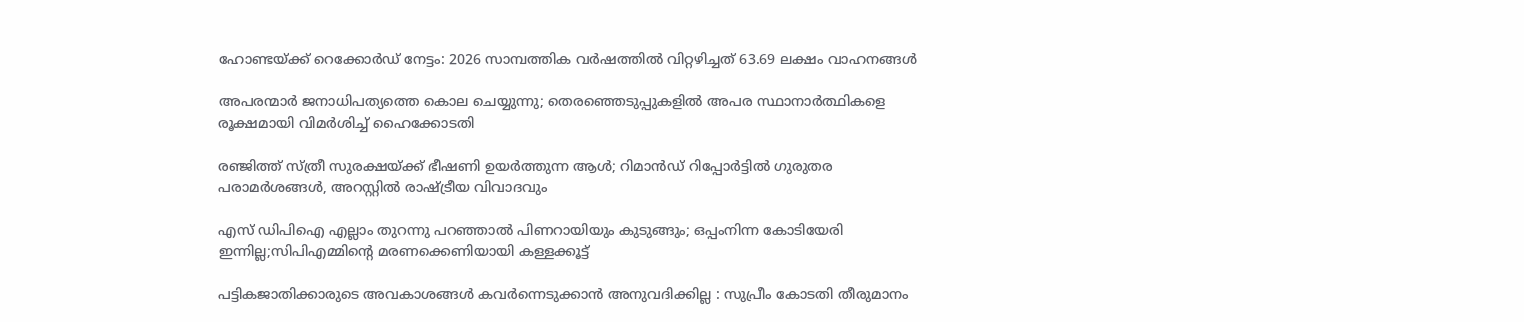ഹോണ്ടയ്‌ക്ക് റെക്കോർഡ് നേട്ടം: 2026 സാമ്പത്തിക വർഷത്തിൽ വിറ്റഴിച്ചത് 63.69 ലക്ഷം വാഹനങ്ങൾ

അപരന്മാർ ജനാധിപത്യത്തെ കൊല ചെയ്യുന്നു; തെരഞ്ഞെടുപ്പുകളിൽ അപര സ്ഥാനാർത്ഥികളെ രൂക്ഷമായി വിമർശിച്ച് ഹൈക്കോടതി

രഞ്ജിത്ത് സ്ത്രീ സുരക്ഷയ്‌ക്ക് ഭീഷണി ഉയർത്തുന്ന ആൾ; റിമാൻഡ് റിപ്പോർട്ടിൽ ഗുരുതര പരാമർശങ്ങൾ, അറസ്റ്റിൽ രാഷ്‌ട്രീയ വിവാദവും

എസ് ഡിപിഐ എല്ലാം തുറന്നു പറഞ്ഞാൽ പിണറായിയും കുടുങ്ങും; ഒപ്പംനിന്ന കോടിയേരി ഇന്നില്ല;സിപിഎമ്മിന്റെ മരണക്കെണിയായി കള്ളക്കൂട്ട്

പട്ടികജാതിക്കാരുടെ അവകാശങ്ങൾ കവർന്നെടുക്കാൻ അനുവദിക്കില്ല : സുപ്രീം കോടതി തീരുമാനം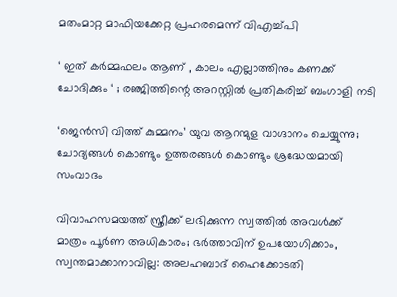മതംമാറ്റ മാഫിയക്കേറ്റ പ്രഹരമെന്ന് വിഎച്ച്പി

‘ ഇത് കർമ്മഫലം ആണ് , കാലം എല്ലാത്തിനും കണക്ക് ചോദിക്കും ‘ ; രഞ്ജിത്തിന്റെ അറസ്റ്റിൽ പ്രതികരിച്ച് ബംഗാളി നടി

‘ജെന്‍സി വിത്ത് കുമ്മനം’ യുവ ആറന്മുള വാഗ്ദാനം ചെയ്യുന്നു; ചോദ്യങ്ങള്‍ കൊണ്ടും ഉത്തരങ്ങള്‍ കൊണ്ടും ശ്രദ്ധേയമായി സംവാദം

വിവാഹസമയത്ത് സ്ത്രീക്ക് ലഭിക്കുന്ന സ്വത്തിൽ അവൾക്ക് മാത്രം പൂർണ അധികാരം; ഭർത്താവിന് ഉപയോഗിക്കാം, സ്വന്തമാക്കാനാവില്ല: അലഹബാദ് ഹൈക്കോടതി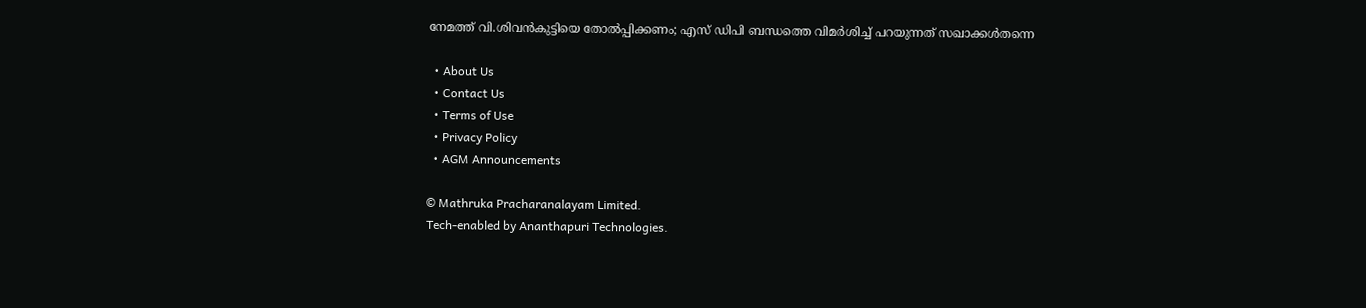നേമത്ത് വി.ശിവൻകുട്ടിയെ തോൽപ്പിക്കണം; എസ് ഡിപി ബന്ധത്തെ വിമർശിച്ച് പറയുന്നത് സഖാക്കൾതന്നെ

  • About Us
  • Contact Us
  • Terms of Use
  • Privacy Policy
  • AGM Announcements

© Mathruka Pracharanalayam Limited.
Tech-enabled by Ananthapuri Technologies.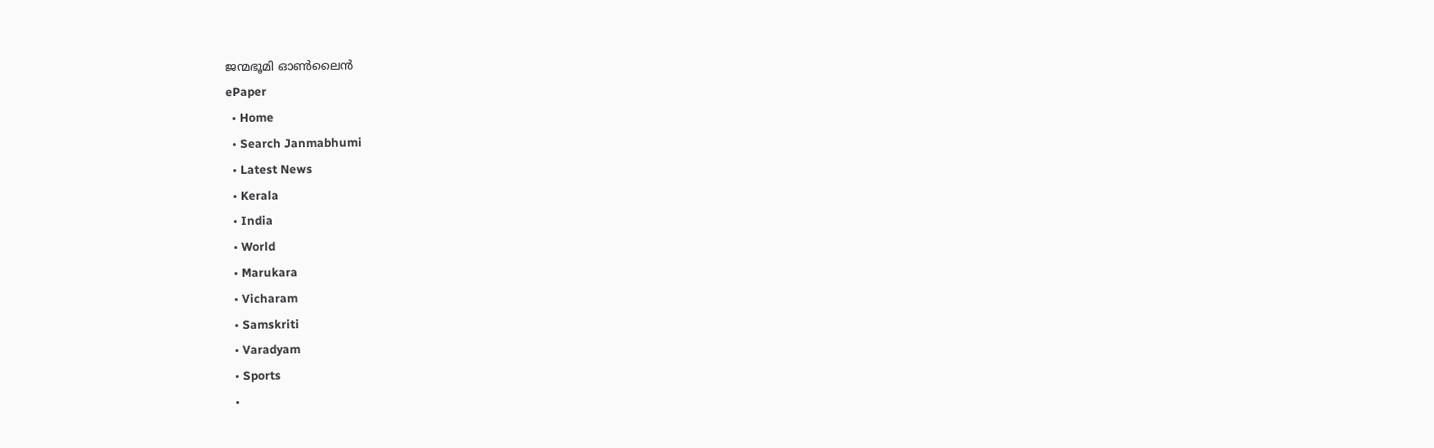ജന്മഭൂമി ഓണ്‍ലൈന്‍
ePaper
  • Home
  • Search Janmabhumi
  • Latest News
  • Kerala
  • India
  • World
  • Marukara
  • Vicharam
  • Samskriti
  • Varadyam
  • Sports
  •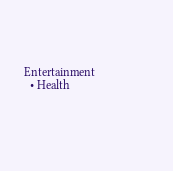Entertainment
  • Health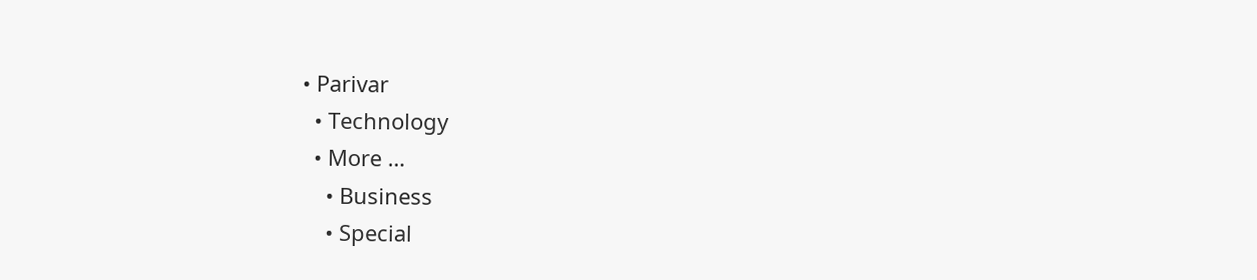• Parivar
  • Technology
  • More …
    • Business
    • Special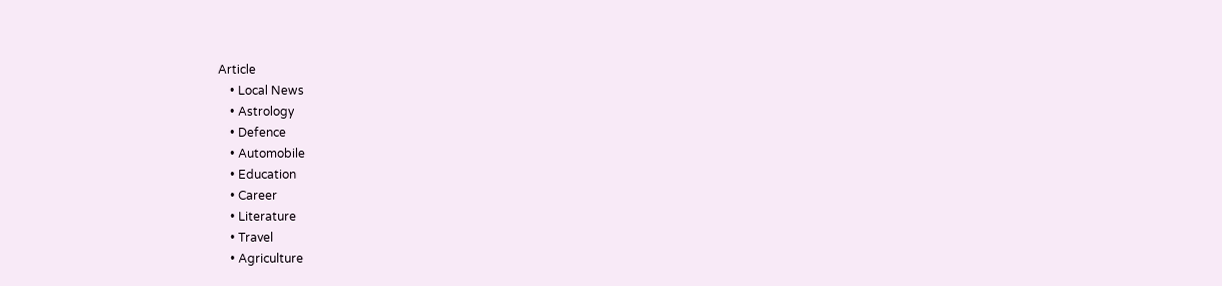Article
    • Local News
    • Astrology
    • Defence
    • Automobile
    • Education
    • Career
    • Literature
    • Travel
    • Agriculture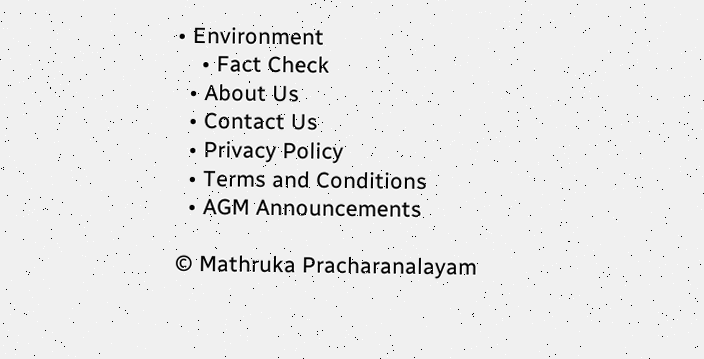• Environment
    • Fact Check
  • About Us
  • Contact Us
  • Privacy Policy
  • Terms and Conditions
  • AGM Announcements

© Mathruka Pracharanalayam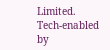Limited.
Tech-enabled by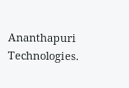Ananthapuri Technologies.